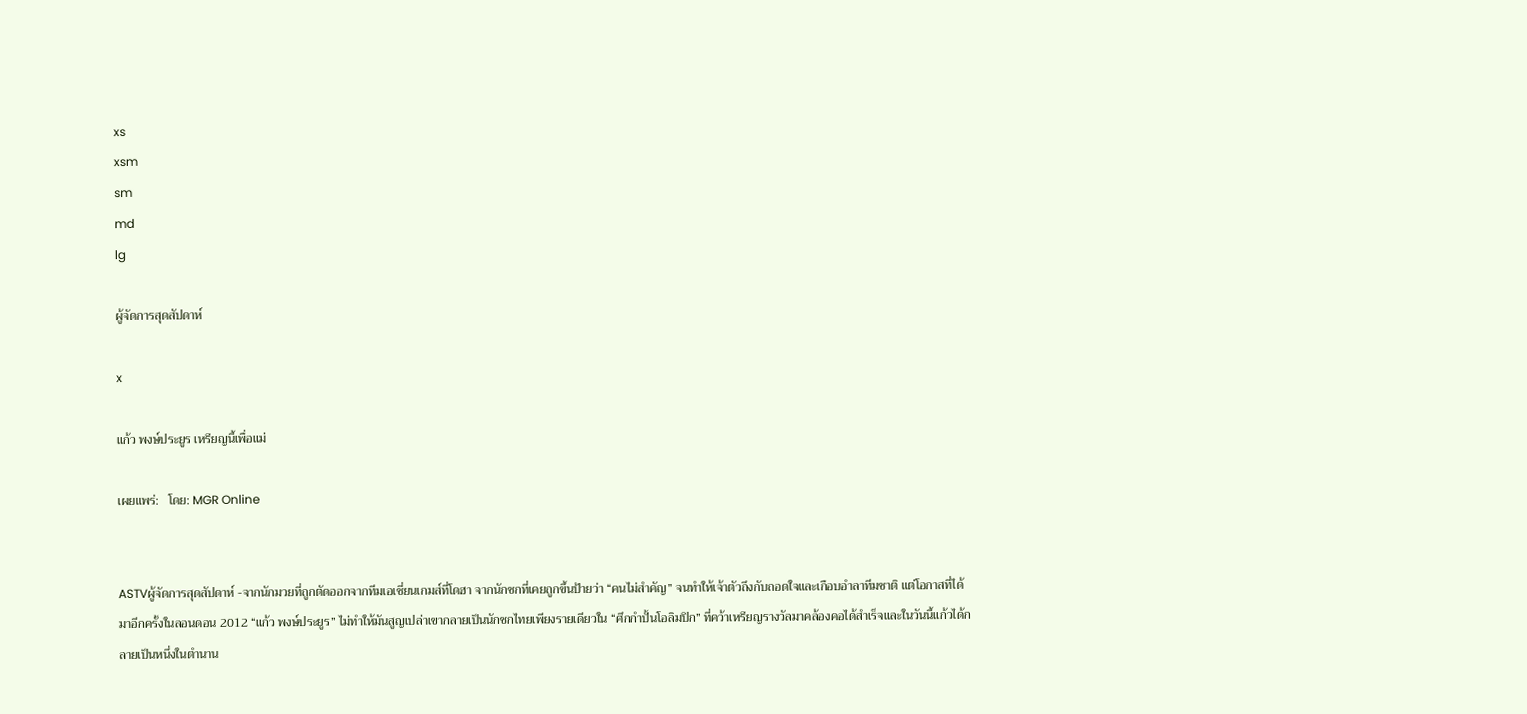xs
xsm
sm
md
lg

ผู้จัดการสุดสัปดาห์

x

แก้ว พงษ์ประยูร เหรียญนี้เพื่อแม่

เผยแพร่:   โดย: MGR Online


ASTVผู้จัดการสุดสัปดาห์ -จากนักมวยที่ถูกตัดออกจากทีมเอเชี่ยนเกมส์ที่โดฮา จากนักชกที่เคยถูกขึ้นป้ายว่า “คนไม่สำคัญ” จนทำให้เจ้าตัวถึงกับถอดใจและเกือบอำลาทีมชาติ แต่โอกาสที่ได้มาอีกครั้งในลอนดอน 2012 “แก้ว พงษ์ประยูร” ไม่ทำให้มันสูญเปล่าเขากลายเป็นนักชกไทยเพียงรายเดียวใน “ศึกกำปั้นโอลิมปิก” ที่คว้าเหรียญรางวัลมาคล้องคอได้สำเร็จและในวันนี้แก้วได้กลายเป็นหนึ่งในตำนาน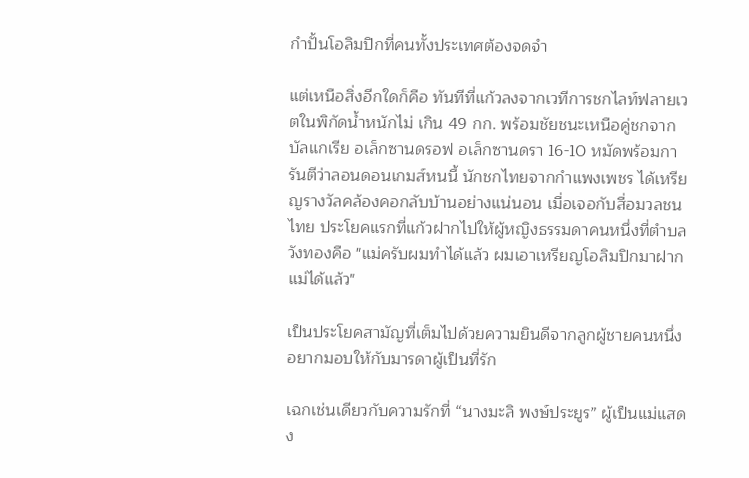กำปั้นโอลิมปิกที่คนทั้งประเทศต้องจดจำ

แต่เหนือสิ่งอีกใดก็คือ ทันทีที่แก้วลงจากเวทีการชกไลท์ฟลายเวตในพิกัดน้ำหนักไม่ เกิน 49 กก. พร้อมชัยชนะเหนือคู่ชกจากบัลแกเรีย อเล็กซานดรอฟ อเล็กซานดรา 16-10 หมัดพร้อมการันตีว่าลอนดอนเกมส์หนนี้ นักชกไทยจากกำแพงเพชร ได้เหรียญรางวัลคล้องคอกลับบ้านอย่างแน่นอน เมื่อเจอกับสื่อมวลชนไทย ประโยคแรกที่แก้วฝากไปให้ผู้หญิงธรรมดาคนหนึ่งที่ตำบลวังทองคือ "แม่ครับผมทำได้แล้ว ผมเอาเหรียญโอลิมปิกมาฝากแม่ได้แล้ว"

เป็นประโยคสามัญที่เต็มไปด้วยความยินดีจากลูกผู้ชายคนหนึ่งอยากมอบให้กับมารดาผู้เป็นที่รัก

เฉกเช่นเดียวกับความรักที่ “นางมะลิ พงษ์ประยูร” ผู้เป็นแม่แสดง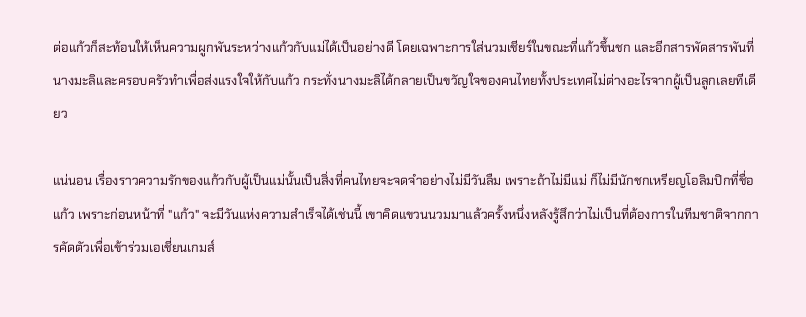ต่อแก้วก็สะท้อนให้เห็นความผูกพันระหว่างแก้วกับแม่ได้เป็นอย่างดี โดยเฉพาะการใส่นวมเชียร์ในขณะที่แก้วขึ้นชก และอีกสารพัดสารพันที่นางมะลิและครอบครัวทำเพื่อส่งแรงใจให้กับแก้ว กระทั่งนางมะลิได้กลายเป็นขวัญใจของคนไทยทั้งประเทศไม่ต่างอะไรจากผู้เป็นลูกเลยทีเดียว

แน่นอน เรื่องราวความรักของแก้วกับผู้เป็นแม่นั้นเป็นสิ่งที่คนไทยจะจดจำอย่างไม่มีวันลืม เพราะถ้าไม่มีแม่ ก็ไม่มีนักชกเหรียญโอลิมปิกที่ชื่อแก้ว เพราะก่อนหน้าที่ "แก้ว" จะมีวันแห่งความสำเร็จได้เช่นนี้ เขาคิดแขวนนวมมาแล้วครั้งหนึ่งหลังรู้สึกว่าไม่เป็นที่ต้องการในทีมชาติจากการคัดตัวเพื่อเข้าร่วมเอเชี่ยนเกมส์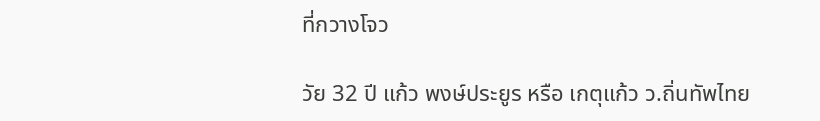ที่กวางโจว

วัย 32 ปี แก้ว พงษ์ประยูร หรือ เกตุแก้ว ว.ถิ่นทัพไทย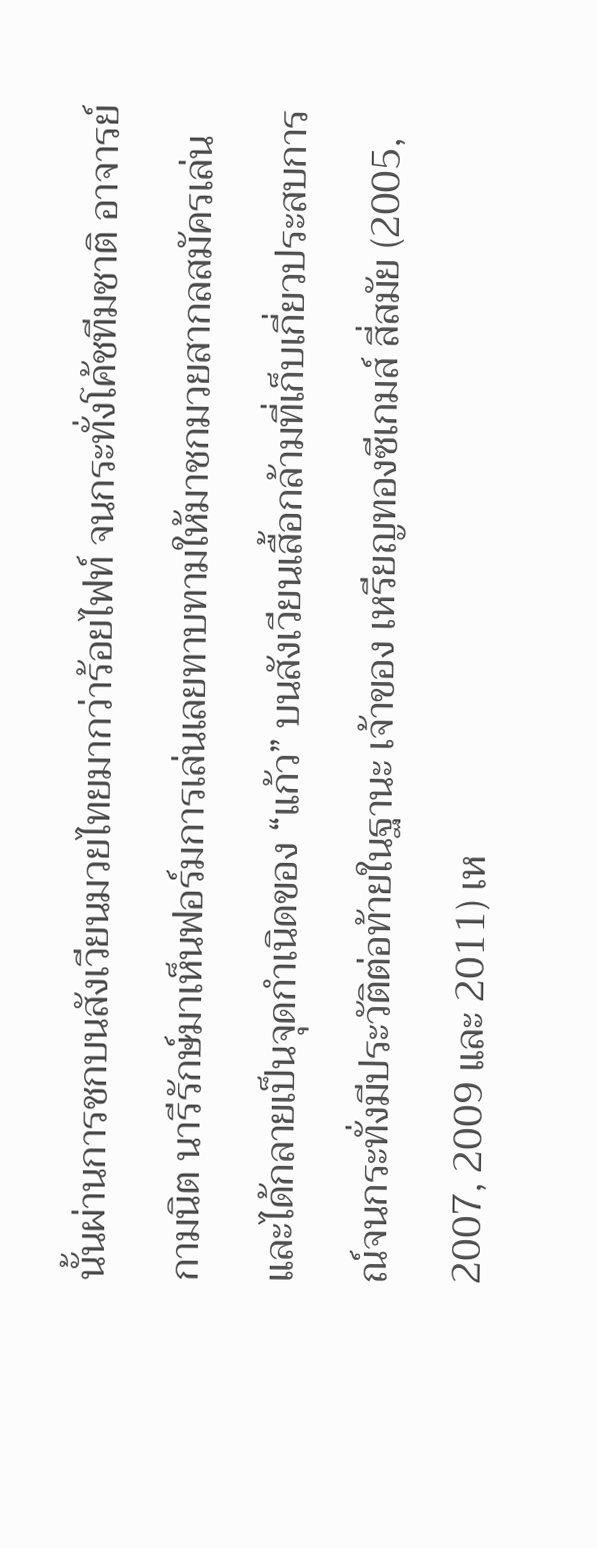นั้นผ่านการชกบนสังเวียนมวยไทยมากว่าร้อยไฟท์ จนกระทั่งโค้ชทีมชาติ อาจารย์ กามนิต นารีรักษ์มาเห็นฟอร์มการเล่นเลยทาบทามให้มาชกมวยสากลสมัครเล่นและได้กลายเป็นจุดกำเนิดของ “แก้ว” บนสังเวียนเสื้อกล้ามที่เก็บเกี่ยวประสบการณ์จนกระทั่งมีประวัติต่อท้ายในฐานะ เจ้าของ เหรียญทองซีเกมส์ สี่สมัย (2005, 2007, 2009 และ 2011) เห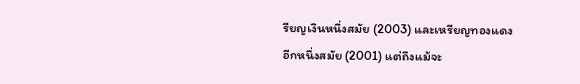รียญเงินหนึ่งสมัย (2003) และเหรียญทองแดงอีกหนึ่งสมัย (2001) แต่ถึงแม้จะ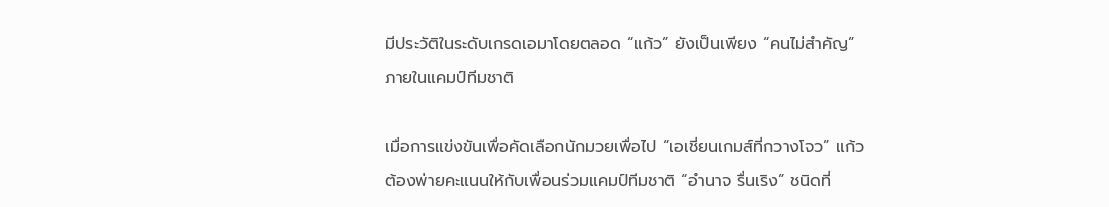มีประวัติในระดับเกรดเอมาโดยตลอด “แก้ว” ยังเป็นเพียง “คนไม่สำคัญ” ภายในแคมป์ทีมชาติ

เมื่อการแข่งขันเพื่อคัดเลือกนักมวยเพื่อไป “เอเชี่ยนเกมส์ที่กวางโจว” แก้ว ต้องพ่ายคะแนนให้กับเพื่อนร่วมแคมป์ทีมชาติ “อำนาจ รื่นเริง” ชนิดที่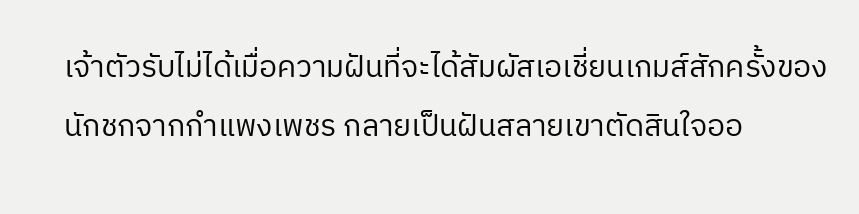เจ้าตัวรับไม่ได้เมื่อความฝันที่จะได้สัมผัสเอเชี่ยนเกมส์สักครั้งของนักชกจากกำแพงเพชร กลายเป็นฝันสลายเขาตัดสินใจออ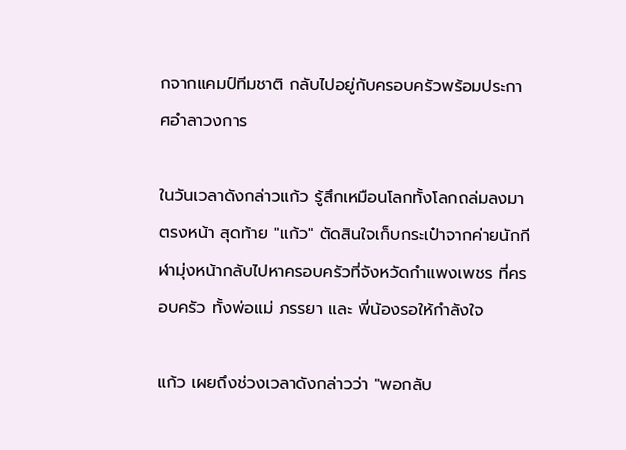กจากแคมป์ทีมชาติ กลับไปอยู่กับครอบครัวพร้อมประกาศอำลาวงการ

ในวันเวลาดังกล่าวแก้ว รู้สึกเหมือนโลกทั้งโลกถล่มลงมาตรงหน้า สุดท้าย "แก้ว" ตัดสินใจเก็บกระเป๋าจากค่ายนักกีฬามุ่งหน้ากลับไปหาครอบครัวที่จังหวัดกำแพงเพชร ที่ครอบครัว ทั้งพ่อแม่ ภรรยา และ พี่น้องรอให้กำลังใจ

แก้ว เผยถึงช่วงเวลาดังกล่าวว่า "พอกลับ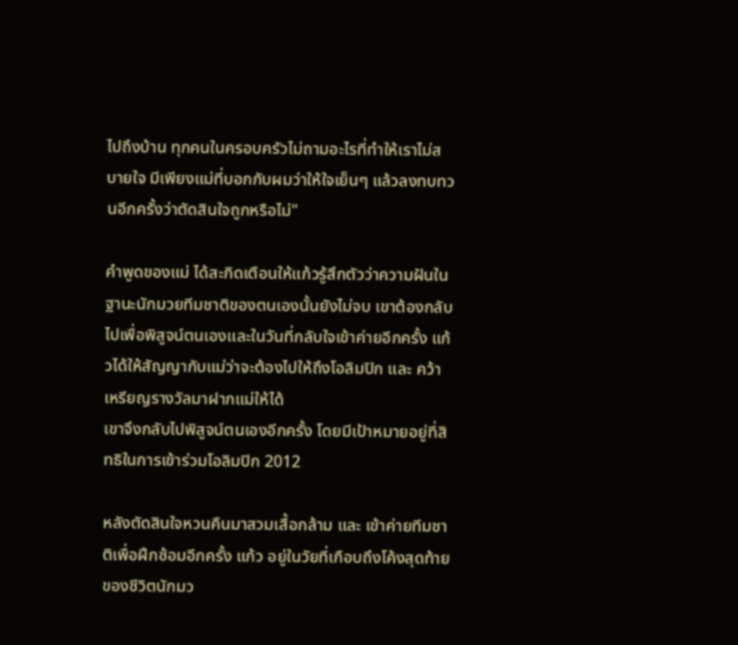ไปถึงบ้าน ทุกคนในครอบครัวไม่ถามอะไรที่ทำให้เราไม่สบายใจ มีเพียงแม่ที่บอกกับผมว่าให้ใจเย็นๆ แล้วลงทบทวนอีกครั้งว่าตัดสินใจถูกหรือไม่"

คำพูดของแม่ ได้สะกิดเตือนให้แก้วรู้สึกตัวว่าความฝันในฐานะนักมวยทีมชาติของตนเองนั้นยังไม่จบ เขาต้องกลับไปเพื่อพิสูจน์ตนเองและในวันที่กลับใจเข้าค่ายอีกครั้ง แก้วได้ให้สัญญากับแม่ว่าจะต้องไปให้ถึงโอลิมปิก และ คว้าเหรียญรางวัลมาฝากแม่ให้ได้
เขาจึงกลับไปพิสูจน์ตนเองอีกครั้ง โดยมีเป้าหมายอยู่ที่สิทธิในการเข้าร่วมโอลิมปิก 2012

หลังตัดสินใจหวนคืนมาสวมเสื้อกล้าม และ เข้าค่ายทีมชาติเพื่อฝึกซ้อมอีกครั้ง แก้ว อยู่ในวัยที่เกือบถึงโค้งสุดท้ายของชีวิตนักมว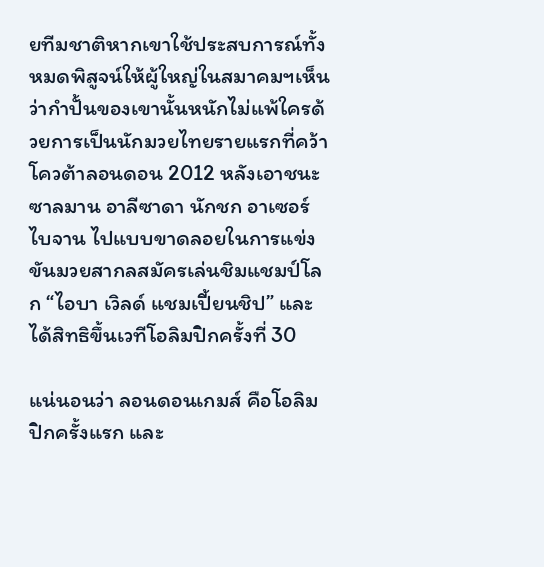ยทีมชาติหากเขาใช้ประสบการณ์ทั้งหมดพิสูจน์ให้ผู้ใหญ่ในสมาคมฯเห็นว่ากำปั้นของเขานั้นหนักไม่แพ้ใครด้วยการเป็นนักมวยไทยรายแรกที่คว้าโควต้าลอนดอน 2012 หลังเอาชนะ ซาลมาน อาลีซาดา นักชก อาเซอร์ไบจาน ไปแบบขาดลอยในการแข่งขันมวยสากลสมัครเล่นชิมแชมป์โลก “ไอบา เวิลด์ แชมเปี้ยนชิป” และได้สิทธิขึ้นเวทีโอลิมปิกครั้งที่ 30

แน่นอนว่า ลอนดอนเกมส์ คือโอลิมปิกครั้งแรก และ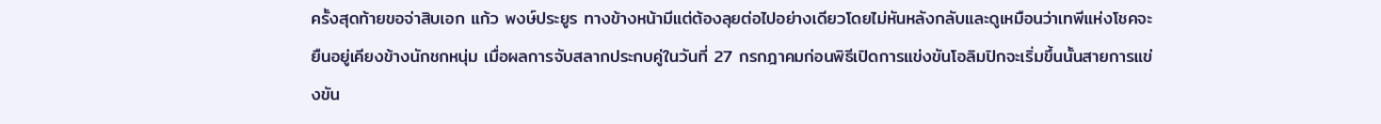ครั้งสุดท้ายขอจ่าสิบเอก แก้ว พงษ์ประยูร ทางข้างหน้ามีแต่ต้องลุยต่อไปอย่างเดียวโดยไม่หันหลังกลับและดูเหมือนว่าเทพีแห่งโชคจะยืนอยู่เคียงข้างนักชกหนุ่ม เมื่อผลการจับสลากประกบคู่ในวันที่ 27 กรกฎาคมก่อนพิธีเปิดการแข่งขันโอลิมปิกจะเริ่มขึ้นนั้นสายการแข่งขัน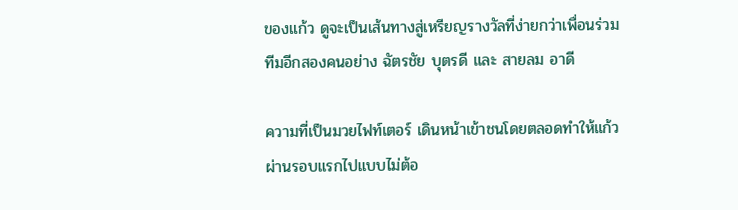ของแก้ว ดูจะเป็นเส้นทางสู่เหรียญรางวัลที่ง่ายกว่าเพื่อนร่วมทีมอีกสองคนอย่าง ฉัตรชัย บุตรดี และ สายลม อาดี

ความที่เป็นมวยไฟท์เตอร์ เดินหน้าเข้าชนโดยตลอดทำให้แก้ว ผ่านรอบแรกไปแบบไม่ต้อ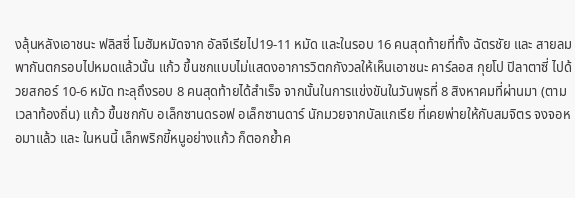งลุ้นหลังเอาชนะ ฟลิสซี่ โมฮัมหมัดจาก อัลจีเรียไป19-11 หมัด และในรอบ 16 คนสุดท้ายที่ทั้ง ฉัตรชัย และ สายลม พากันตกรอบไปหมดแล้วนั้น แก้ว ขึ้นชกแบบไม่แสดงอาการวิตกกังวลให้เห็นเอาชนะ คาร์ลอส กุยโป ปิลาตาซี่ ไปด้วยสกอร์ 10-6 หมัด ทะลุถึงรอบ 8 คนสุดท้ายได้สำเร็จ จากนั้นในการแข่งขันในวันพุธที่ 8 สิงหาคมที่ผ่านมา (ตามเวลาท้องถิ่น) แก้ว ขึ้นชกกับ อเล็กซานดรอฟ อเล็กซานดาร์ นักมวยจากบัลแกเรีย ที่เคยพ่ายให้กับสมจิตร จงจอหอมาแล้ว และ ในหนนี้ เล็กพริกขี้หนูอย่างแก้ว ก็ตอกย้ำค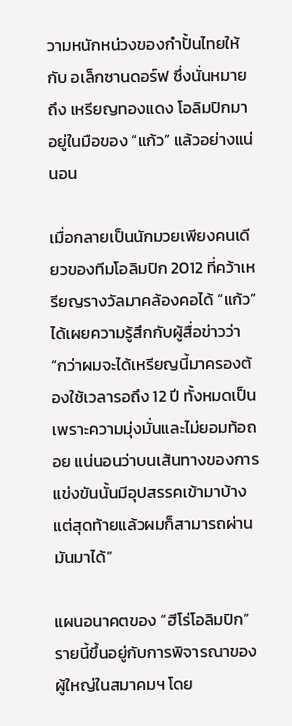วามหนักหน่วงของกำปั้นไทยให้กับ อเล็กซานดอร์ฟ ซึ่งนั่นหมายถึง เหรียญทองแดง โอลิมปิกมาอยู่ในมือของ “แก้ว” แล้วอย่างแน่นอน

เมื่อกลายเป็นนักมวยเพียงคนเดียวของทีมโอลิมปิก 2012 ที่คว้าเหรียญรางวัลมาคล้องคอได้ “แก้ว” ได้เผยความรู้สึกกับผู้สื่อข่าวว่า “กว่าผมจะได้เหรียญนี้มาครองต้องใช้เวลารอถึง 12 ปี ทั้งหมดเป็นเพราะความมุ่งมั่นและไม่ยอมท้อถอย แน่นอนว่าบนเส้นทางของการแข่งขันนั้นมีอุปสรรคเข้ามาบ้างแต่สุดท้ายแล้วผมก็สามารถผ่านมันมาได้”

แผนอนาคตของ “ฮีโร่โอลิมปิก” รายนี้ขึ้นอยู่กับการพิจารณาของผู้ใหญ่ในสมาคมฯ โดย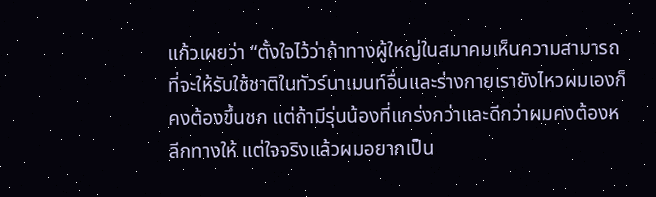แก้วเผยว่า “ตั้งใจไว้ว่าถ้าทางผู้ใหญ่ในสมาคมเห็นความสามารถที่จะให้รับใช้ชาติในทัวร์นาเมนท์อื่นและร่างกายเรายังไหวผมเองก็คงต้องขึ้นชก แต่ถ้ามีรุ่นน้องที่แกร่งกว่าและดีกว่าผมคงต้องหลีกทางให้ แต่ใจจริงแล้วผมอยากเป็น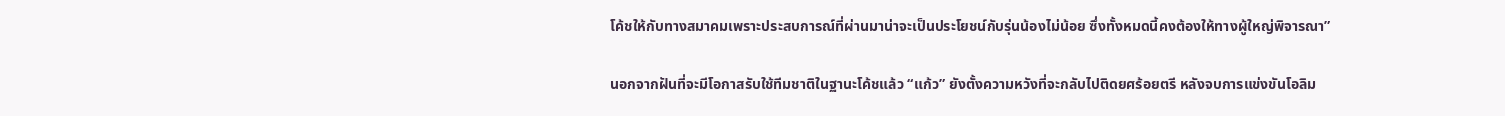โค้ชให้กับทางสมาคมเพราะประสบการณ์ที่ผ่านมาน่าจะเป็นประโยชน์กับรุ่นน้องไม่น้อย ซึ่งทั้งหมดนี้คงต้องให้ทางผู้ใหญ่พิจารณา”

นอกจากฝันที่จะมีโอกาสรับใช้ทีมชาติในฐานะโค้ชแล้ว “แก้ว” ยังตั้งความหวังที่จะกลับไปติดยศร้อยตรี หลังจบการแข่งขันโอลิม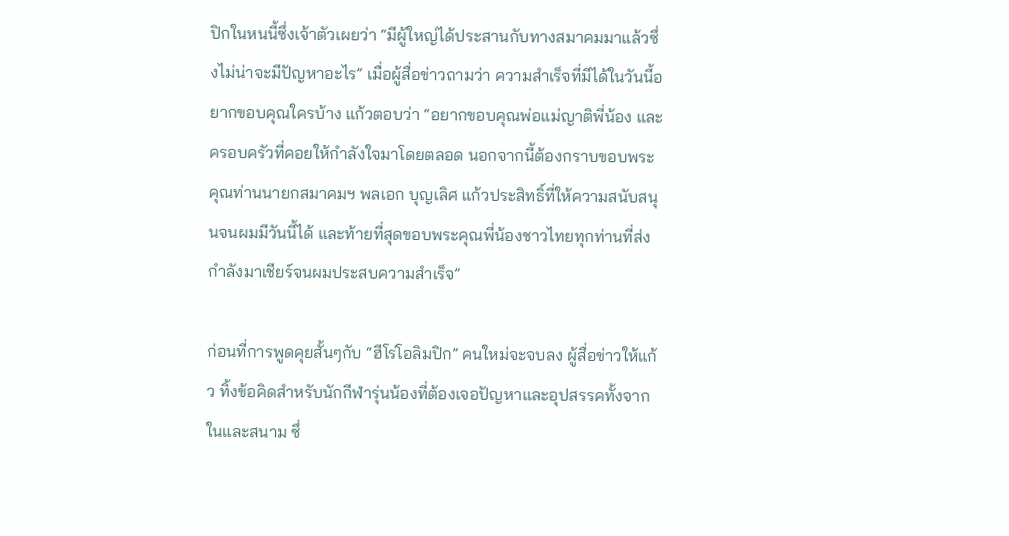ปิกในหนนี้ซึ่งเจ้าตัวเผยว่า “มีผู้ใหญ่ได้ประสานกับทางสมาคมมาแล้วซึ่งไม่น่าจะมีปัญหาอะไร” เมื่อผู้สื่อข่าวถามว่า ความสำเร็จที่มีได้ในวันนี้อยากขอบคุณใครบ้าง แก้วตอบว่า “อยากขอบคุณพ่อแม่ญาติพี่น้อง และ ครอบครัวที่คอยให้กำลังใจมาโดยตลอด นอกจากนี้ต้องกราบขอบพระคุณท่านนายกสมาคมฯ พลเอก บุญเลิศ แก้วประสิทธิ์ที่ให้ความสนับสนุนจนผมมีวันนี้ได้ และท้ายที่สุดขอบพระคุณพี่น้องชาวไทยทุกท่านที่ส่งกำลังมาเชียร์จนผมประสบความสำเร็จ”

ก่อนที่การพูดคุยสั้นๆกับ “ฮีโร่โอลิมปิก” คนใหม่จะจบลง ผู้สื่อข่าวให้แก้ว ทิ้งข้อคิดสำหรับนักกีฬารุ่นน้องที่ต้องเจอปัญหาและอุปสรรคทั้งจากในและสนาม ซึ่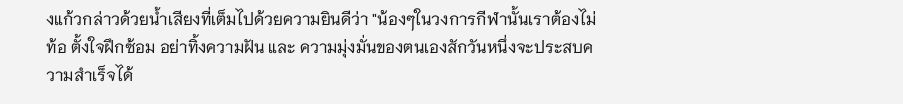งแก้วกล่าวด้วยน้ำเสียงที่เต็มไปด้วยความยินดีว่า "น้องๆในวงการกีฬานั้นเราต้องไม่ท้อ ตั้งใจฝึกซ้อม อย่าทิ้งความฝัน และ ความมุ่งมั่นของตนเองสักวันหนึ่งจะประสบความสำเร็จได้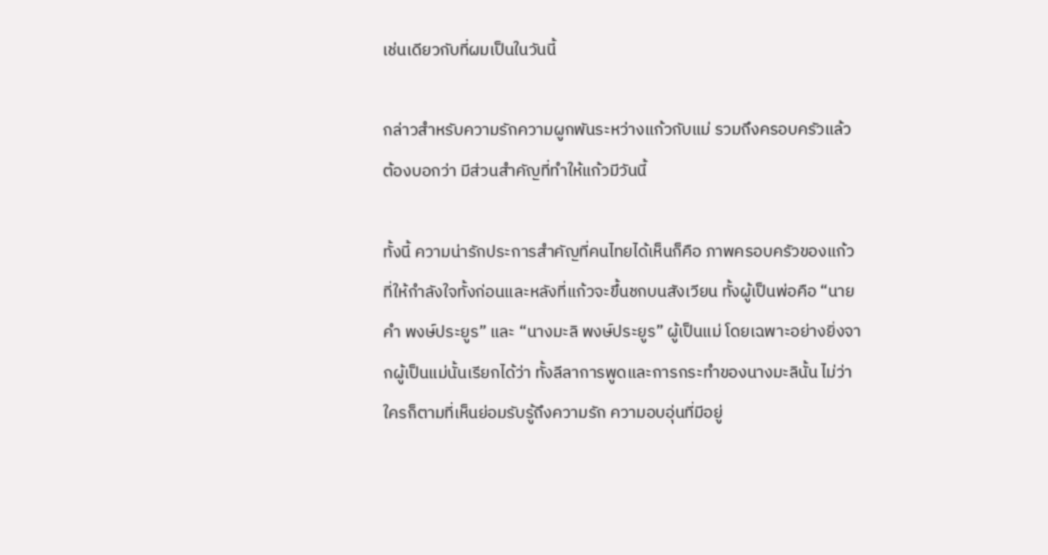เช่นเดียวกับที่ผมเป็นในวันนี้

กล่าวสำหรับความรักความผูกพันระหว่างแก้วกับแม่ รวมถึงครอบครัวแล้ว ต้องบอกว่า มีส่วนสำคัญที่ทำให้แก้วมีวันนี้

ทั้งนี้ ความน่ารักประการสำคัญที่คนไทยได้เห็นก็คือ ภาพครอบครัวของแก้วที่ให้กำลังใจทั้งก่อนและหลังที่แก้วจะขึ้นชกบนสังเวียน ทั้งผู้เป็นพ่อคือ “นายคำ พงษ์ประยูร” และ “นางมะลิ พงษ์ประยูร” ผู้เป็นแม่ โดยเฉพาะอย่างยิ่งจากผู้เป็นแม่นั้นเรียกได้ว่า ทั้งลีลาการพูดและการกระทำของนางมะลินั้น ไม่ว่าใครก็ตามที่เห็นย่อมรับรู้ถึงความรัก ความอบอุ่นที่มีอยู่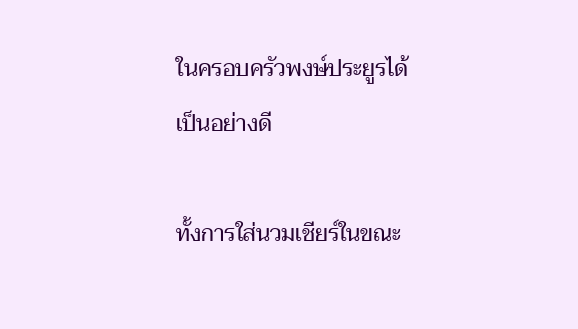ในครอบครัวพงษ์ประยูรได้เป็นอย่างดี

ทั้งการใส่นวมเชียร์ในขณะ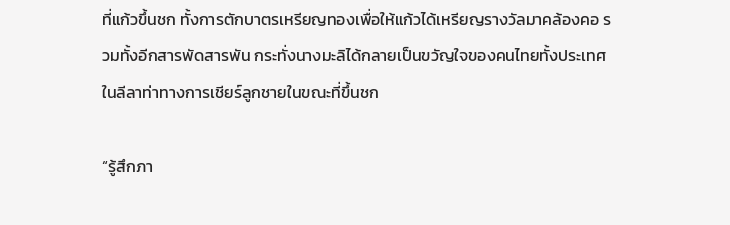ที่แก้วขึ้นชก ทั้งการตักบาตรเหรียญทองเพื่อให้แก้วได้เหรียญรางวัลมาคล้องคอ รวมทั้งอีกสารพัดสารพัน กระทั่งนางมะลิได้กลายเป็นขวัญใจของคนไทยทั้งประเทศในลีลาท่าทางการเชียร์ลูกชายในขณะที่ขึ้นชก

“รู้สึกภา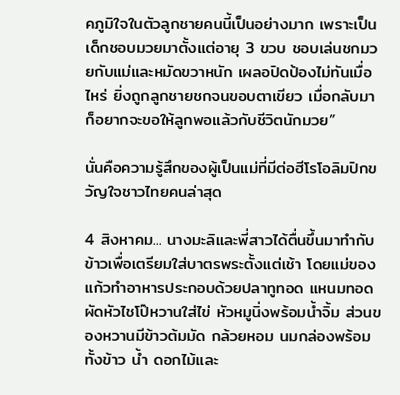คภูมิใจในตัวลูกชายคนนี้เป็นอย่างมาก เพราะเป็นเด็กชอบมวยมาตั้งแต่อายุ 3 ขวบ ชอบเล่นชกมวยกับแม่และหมัดขวาหนัก เผลอปิดป้องไม่ทันเมื่อไหร่ ยิ่งถูกลูกชายชกจนขอบตาเขียว เมื่อกลับมาก็อยากจะขอให้ลูกพอแล้วกับชีวิตนักมวย”

นั่นคือความรู้สึกของผู้เป็นแม่ที่มีต่อฮีโรโอลิมปิกขวัญใจชาวไทยคนล่าสุด

4 สิงหาคม... นางมะลิและพี่สาวได้ตื่นขึ้นมาทำกับข้าวเพื่อเตรียมใส่บาตรพระตั้งแต่เช้า โดยแม่ของแก้วทำอาหารประกอบด้วยปลาทูทอด แหนมทอด ผัดหัวไชโป๊หวานใส่ไข่ หัวหมูนิ่งพร้อมน้ำจิ้ม ส่วนของหวานมีข้าวต้มมัด กล้วยหอม นมกล่องพร้อมทั้งข้าว น้ำ ดอกไม้และ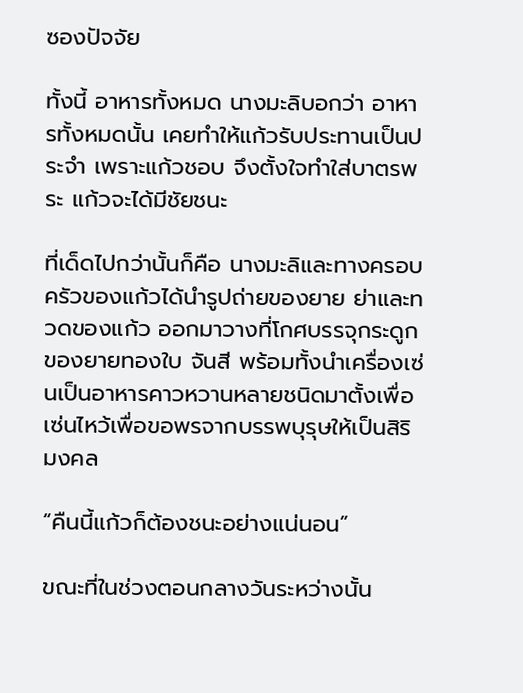ซองปัจจัย

ทั้งนี้ อาหารทั้งหมด นางมะลิบอกว่า อาหารทั้งหมดนั้น เคยทำให้แก้วรับประทานเป็นประจำ เพราะแก้วชอบ จึงตั้งใจทำใส่บาตรพระ แก้วจะได้มีชัยชนะ

ที่เด็ดไปกว่านั้นก็คือ นางมะลิและทางครอบครัวของแก้วได้นำรูปถ่ายของยาย ย่าและทวดของแก้ว ออกมาวางที่โกศบรรจุกระดูกของยายทองใบ จันสี พร้อมทั้งนำเครื่องเซ่นเป็นอาหารคาวหวานหลายชนิดมาตั้งเพื่อเซ่นไหว้เพื่อขอพรจากบรรพบุรุษให้เป็นสิริมงคล

“คืนนี้แก้วก็ต้องชนะอย่างแน่นอน”

ขณะที่ในช่วงตอนกลางวันระหว่างนั้น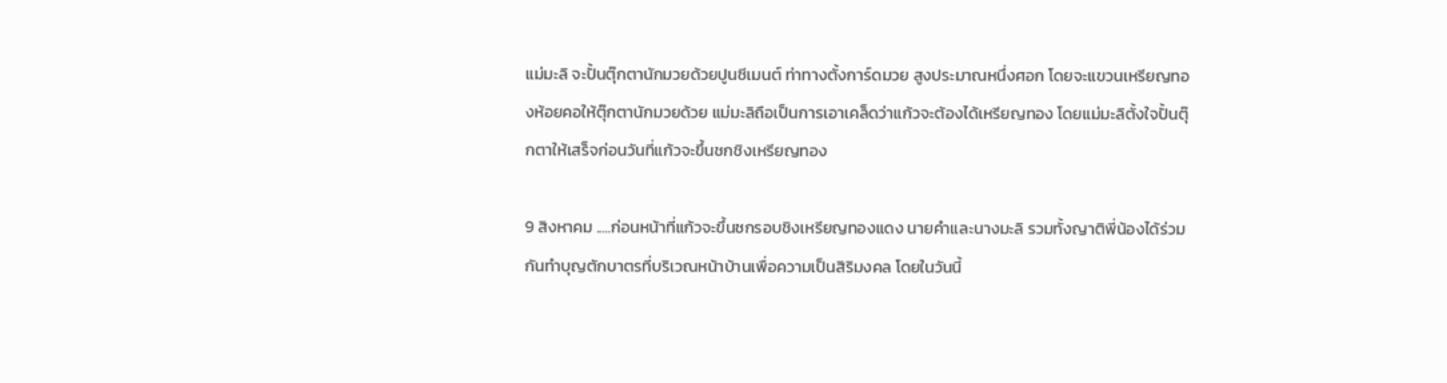แม่มะลิ จะปั้นตุ๊กตานักมวยด้วยปูนซีเมนต์ ท่าทางตั้งการ์ดมวย สูงประมาณหนึ่งศอก โดยจะแขวนเหรียญทองห้อยคอให้ตุ๊กตานักมวยด้วย แม่มะลิถือเป็นการเอาเคล็ดว่าแก้วจะต้องได้เหรียญทอง โดยแม่มะลิตั้งใจปั้นตุ๊กตาให้เสร็จก่อนวันที่แก้วจะขึ้นชกชิงเหรียญทอง

9 สิงหาคม .....ก่อนหน้าที่แก้วจะขึ้นชกรอบชิงเหรียญทองแดง นายคำและนางมะลิ รวมทั้งญาติพี่น้องได้ร่วมกันทำบุญตักบาตรที่บริเวณหน้าบ้านเพื่อความเป็นสิริมงคล โดยในวันนี้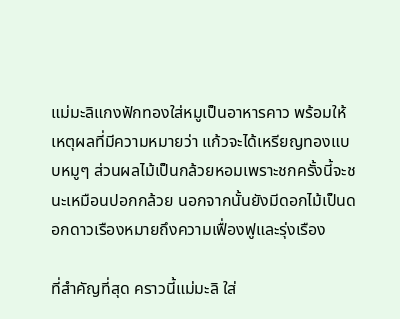แม่มะลิแกงฟักทองใส่หมูเป็นอาหารคาว พร้อมให้เหตุผลที่มีความหมายว่า แก้วจะได้เหรียญทองแบบหมูๆ ส่วนผลไม้เป็นกล้วยหอมเพราะชกครั้งนี้จะชนะเหมือนปอกกล้วย นอกจากนั้นยังมีดอกไม้เป็นดอกดาวเรืองหมายถึงความเฟื่องฟูและรุ่งเรือง

ที่สำคัญที่สุด คราวนี้แม่มะลิ ใส่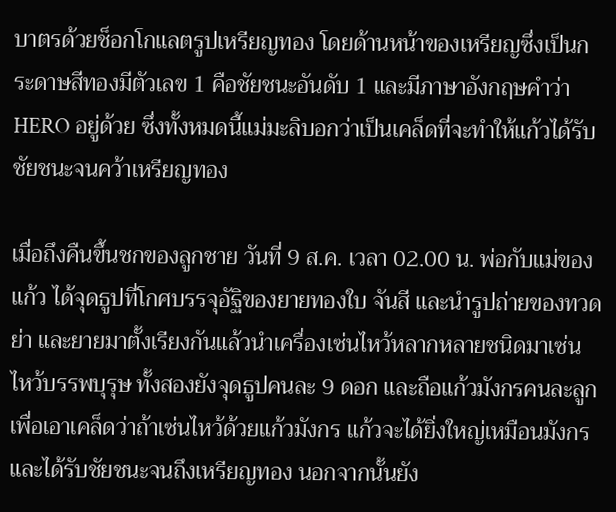บาตรด้วยช็อกโกแลตรูปเหรียญทอง โดยด้านหน้าของเหรียญซึ่งเป็นกระดาษสีทองมีตัวเลข 1 คือชัยชนะอันดับ 1 และมีภาษาอังกฤษคำว่า HERO อยู่ด้วย ซึ่งทั้งหมดนี้แม่มะลิบอกว่าเป็นเคล็ดที่จะทำให้แก้วได้รับชัยชนะจนคว้าเหรียญทอง

เมื่อถึงคืนขึ้นชกของลูกชาย วันที่ 9 ส.ค. เวลา 02.00 น. พ่อกับแม่ของแก้ว ได้จุดธูปที่โกศบรรจุอัฐิของยายทองใบ จันสี และนำรูปถ่ายของทวด ย่า และยายมาตั้งเรียงกันแล้วนำเครื่องเซ่นไหว้หลากหลายชนิดมาเซ่นไหว้บรรพบุรุษ ทั้งสองยังจุดธูปคนละ 9 ดอก และถือแก้วมังกรคนละลูกเพื่อเอาเคล็ดว่าถ้าเซ่นไหว้ด้วยแก้วมังกร แก้วจะได้ยิ่งใหญ่เหมือนมังกร และได้รับชัยชนะจนถึงเหรียญทอง นอกจากนั้นยัง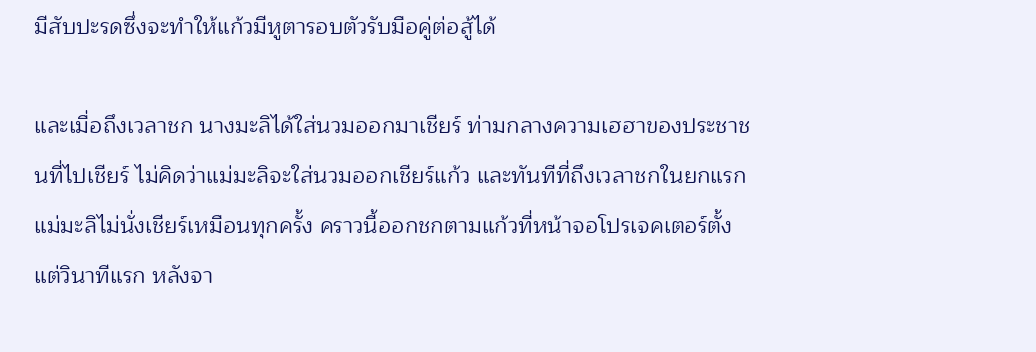มีสับปะรดซึ่งจะทำให้แก้วมีหูตารอบตัวรับมือคู่ต่อสู้ได้

และเมื่อถึงเวลาชก นางมะลิได้ใส่นวมออกมาเชียร์ ท่ามกลางความเฮฮาของประชาชนที่ไปเชียร์ ไม่คิดว่าแม่มะลิจะใส่นวมออกเชียร์แก้ว และทันทีที่ถึงเวลาชกในยกแรก แม่มะลิไม่นั่งเชียร์เหมือนทุกครั้ง คราวนี้ออกชกตามแก้วที่หน้าจอโปรเจคเตอร์ตั้งแต่วินาทีแรก หลังจา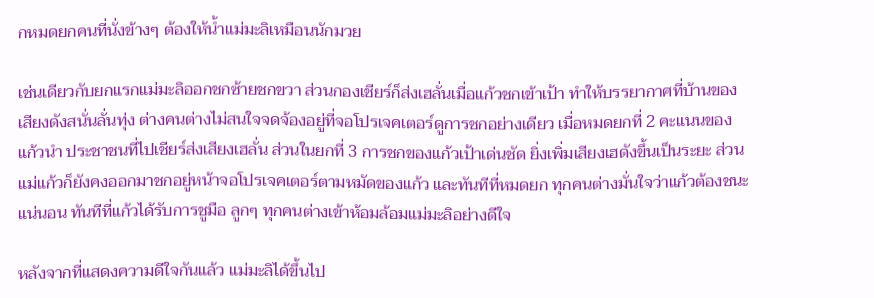กหมดยกคนที่นั่งข้างๆ ต้องให้น้ำแม่มะลิเหมือนนักมวย

เช่นเดียวกับยกแรกแม่มะลิออกชกซ้ายชกขวา ส่วนกองเชียร์ก็ส่งเฮลั่นเมื่อแก้วชกเข้าเป้า ทำให้บรรยากาศที่บ้านของเสียงดังสนั่นลั่นทุ่ง ต่างคนต่างไม่สนใจจดจ้องอยู่ที่จอโปรเจคเตอร์ดูการชกอย่างเดียว เมื่อหมดยกที่ 2 คะแนนของแก้วนำ ประชาชนที่ไปเชียร์ส่งเสียงเฮลั่น ส่วนในยกที่ 3 การชกของแก้วเป้าเด่นชัด ยิ่งเพิ่มเสียงเฮดังขึ้นเป็นระยะ ส่วนแม่แก้วก็ยังคงออกมาชกอยู่หน้าจอโปรเจคเตอร์ตามหมัดของแก้ว และทันทีที่หมดยก ทุกคนต่างมั่นใจว่าแก้วต้องชนะแน่นอน ทันทีที่แก้วได้รับการชูมือ ลูกๆ ทุกคนต่างเข้าห้อมล้อมแม่มะลิอย่างดีใจ

หลังจากที่แสดงความดีใจกันแล้ว แม่มะลิได้ขึ้นไป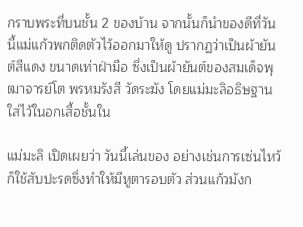กราบพระที่บนชั้น 2 ของบ้าน จากนั้นก็นำของดีที่วันนี้แม่แก้วพกติดตัวไว้ออกมาให้ดู ปรากฏว่าเป็นผ้ายันต์สีแดง ขนาดเท่าฝ่ามือ ซึ่งเป็นผ้ายันต์ของสมเด็จพุฒาจารย์โต พรหมรังสี วัดระฆัง โดยแม่มะลิอธิษฐานใส่ไว้ในอกเสื้อชั้นใน

แม่มะลิ เปิดเผยว่า วันนี้เล่นของ อย่างเช่นการเซ่นไหว้ก็ใช้สับปะรดซึ่งทำให้มีหูตารอบตัว ส่วนแก้วมังก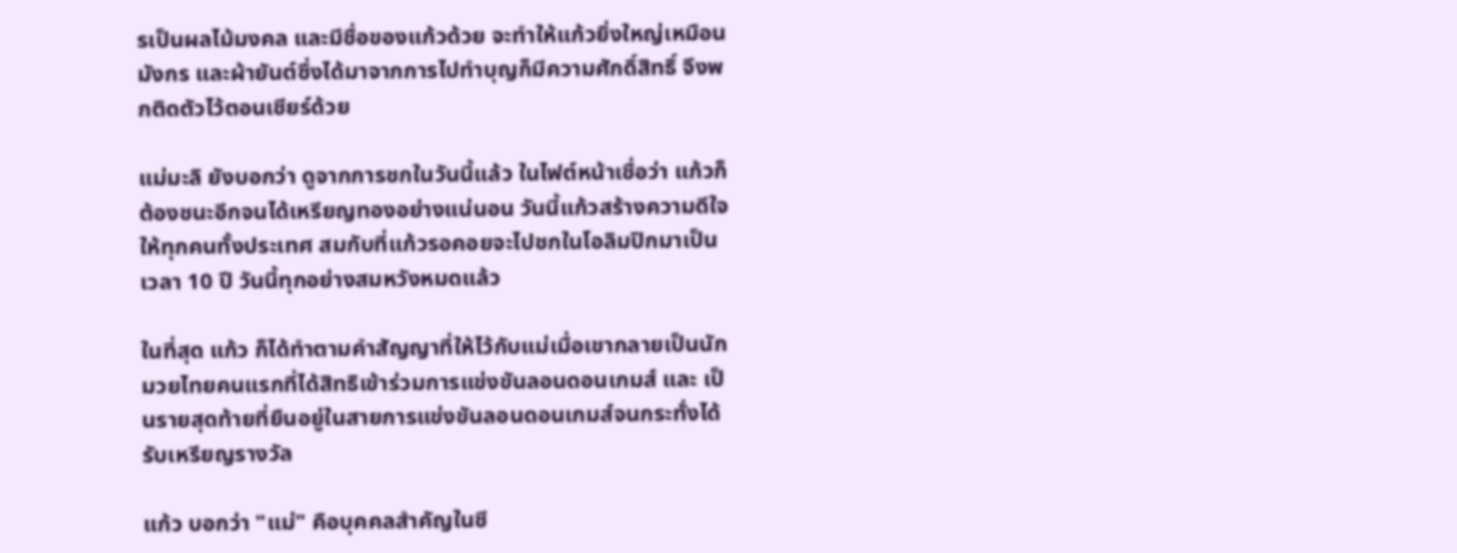รเป็นผลไม้มงคล และมีชื่อของแก้วด้วย จะทำให้แก้วยิ่งใหญ่เหมือนมังกร และผ้ายันต์ซึ่งได้มาจากการไปทำบุญก็มีความศักดิ์สิทธิ์ จึงพกติดตัวไว้ตอนเชียร์ด้วย

แม่มะลิ ยังบอกว่า ดูจากการชกในวันนี้แล้ว ในไฟต์หน้าเชื่อว่า แก้วก็ต้องชนะอีกจนได้เหรียญทองอย่างแน่นอน วันนี้แก้วสร้างความดีใจให้ทุกคนทั้งประเทศ สมกับที่แก้วรอคอยจะไปชกในโอลิมปิกมาเป็นเวลา 10 ปี วันนี้ทุกอย่างสมหวังหมดแล้ว

ในที่สุด แก้ว ก็ได้ทำตามคำสัญญาที่ให้ไว้กับแม่เมื่อเขากลายเป็นนักมวยไทยคนแรกที่ได้สิทธิเข้าร่วมการแข่งขันลอนดอนเกมส์ และ เป็นรายสุดท้ายที่ยืนอยู่ในสายการแข่งขันลอนดอนเกมส์จนกระทั่งได้รับเหรียญรางวัล

แก้ว บอกว่า "แม่" คือบุคคลสำคัญในชี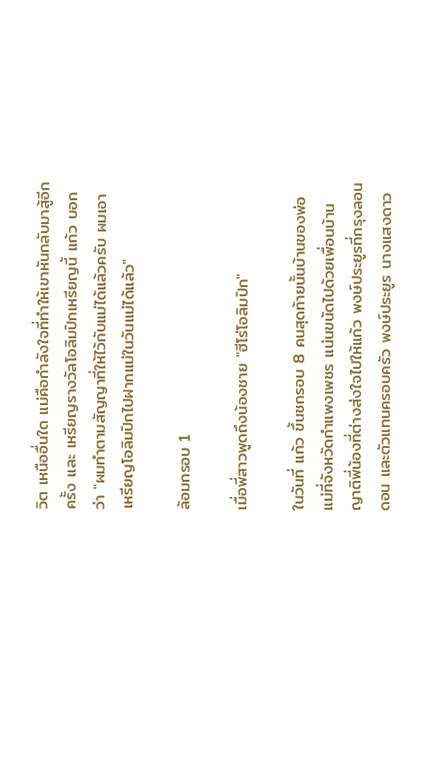วิต เหนืออื่นใด แม่คือกำลังใจที่ทำให้เขาหันกลับมาสู้อีกครั้ง และ เหรียญรางวัลโอลิมปิกเหรียญนี้ แก้ว บอกว่า "ผมทำตามสัญญาที่ให้ไว้กับแม่ได้แล้วครับ ผมเอาเหรียญโอลิมปิกไปฝากแม่ในวันแม่ได้แล้ว"

ล้อมกรอบ 1

เมื่อพี่สาวพูดถึงน้องชาย "ฮีโร่โอลิมปิก"

ในวันที่ แก้ว ขึ้นชกรอบ 8 คนสุดท้ายนั้นบ้านของพ่อแม่ที่จังหวัดกำแพงเพชร แน่นขนัดไปด้วยเพื่อนบ้านญาติพี่น้องที่ต่างส่งใจไปให้แก้ว พงษ์ประยูรที่กรุงลอนดอน และตัวแทนครอบครัว พงษ์ประยูร นางแสงดาว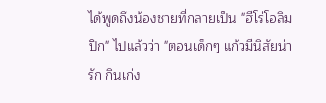ได้พูดถึงน้องชายที่กลายเป็น "ฮีโร่โอลิมปิก" ไปแล้วว่า "ตอนเด็กๆ แก้วมีนิสัยน่ารัก กินเก่ง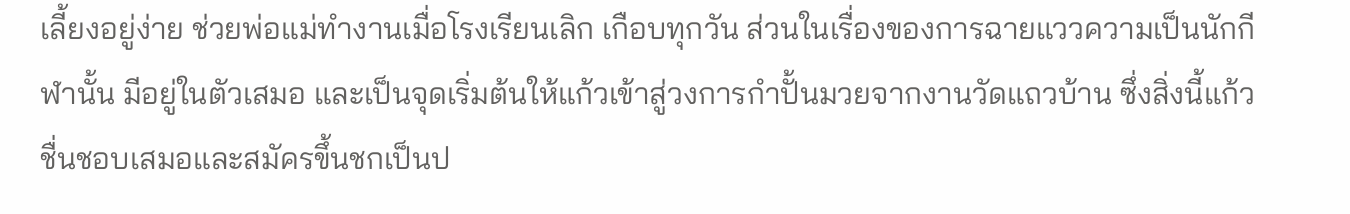เลี้ยงอยู่ง่าย ช่วยพ่อแม่ทำงานเมื่อโรงเรียนเลิก เกือบทุกวัน ส่วนในเรื่องของการฉายแววความเป็นนักกีฬานั้น มีอยู่ในตัวเสมอ และเป็นจุดเริ่มต้นให้แก้วเข้าสู่วงการกำปั้นมวยจากงานวัดแถวบ้าน ซึ่งสิ่งนี้แก้วชื่นชอบเสมอและสมัครขึ้นชกเป็นป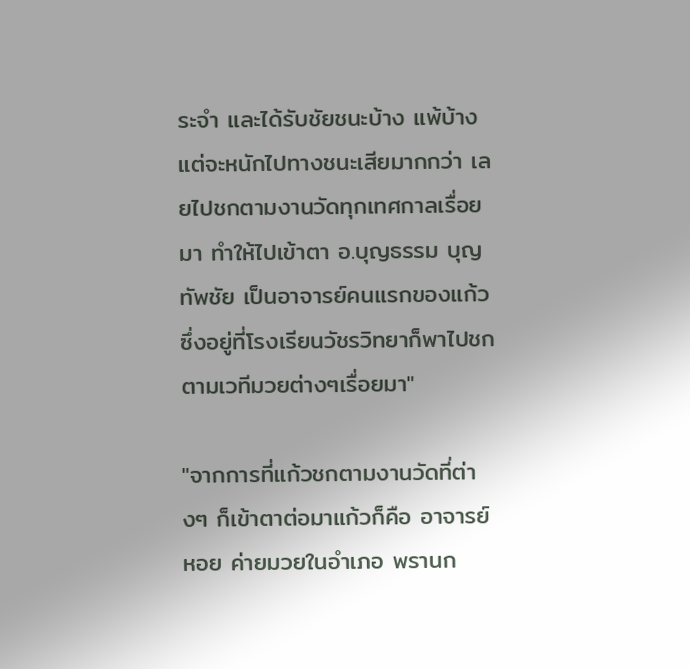ระจำ และได้รับชัยชนะบ้าง แพ้บ้าง แต่จะหนักไปทางชนะเสียมากกว่า เลยไปชกตามงานวัดทุกเทศกาลเรื่อยมา ทำให้ไปเข้าตา อ.บุญธรรม บุญทัพชัย เป็นอาจารย์คนแรกของแก้วซึ่งอยู่ที่โรงเรียนวัชรวิทยาก็พาไปชกตามเวทีมวยต่างๆเรื่อยมา"

"จากการที่แก้วชกตามงานวัดที่ต่างๆ ก็เข้าตาต่อมาแก้วก็คือ อาจารย์หอย ค่ายมวยในอำเภอ พรานก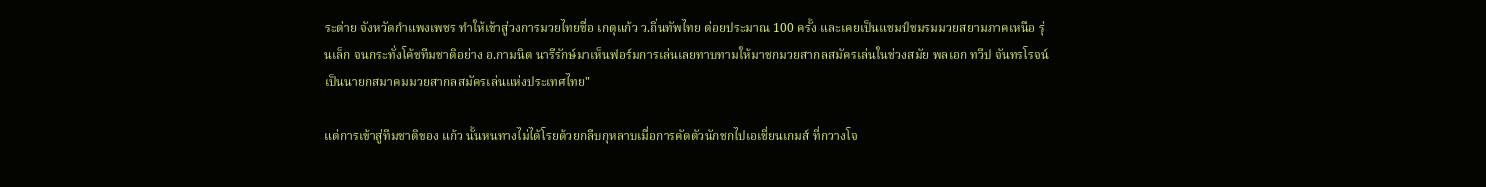ระต่าย จังหวัดกำแพงเพชร ทำให้เข้าสู่วงการมวยไทยชื่อ เกตุแก้ว ว.ถิ่นทัพไทย ต่อยประมาณ 100 ครั้ง และเคยเป็นแชมป์ชมรมมวยสยามภาคเหนือ รุ่นเล็ก จนกระทั่งโค้ชทีมชาติอย่าง อ.กามนิต นารีรักษ์มาเห็นฟอร์มการเล่นเลยทาบทามให้มาชกมวยสากลสมัครเล่นในช่วงสมัย พลเอก ทวีป จันทรโรจน์ เป็นนายกสมาคมมวยสากลสมัครเล่นแห่งประเทศไทย"

แต่การเข้าสู่ทีมชาติของ แก้ว นั้นหนทางไม่ได้โรยด้วยกลีบกุหลาบเมื่อการคัดตัวนักชกไปเอเชี่ยนเกมส์ ที่กวางโจ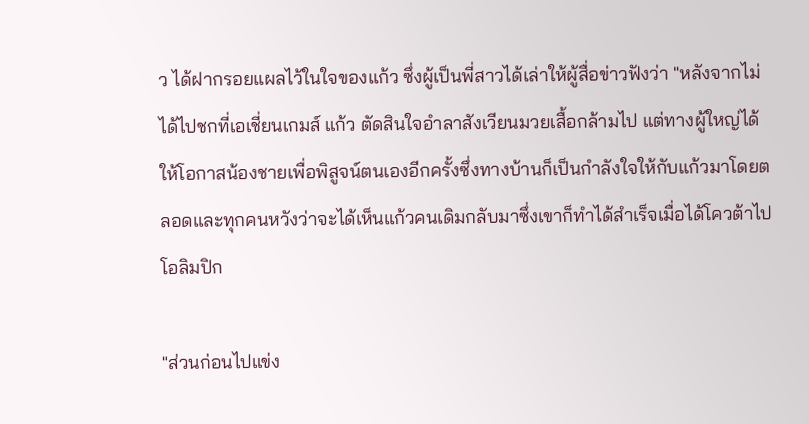ว ได้ฝากรอยแผลไว้ในใจของแก้ว ซึ่งผู้เป็นพี่สาวได้เล่าให้ผู้สื่อข่าวฟังว่า "หลังจากไม่ได้ไปชกที่เอเชี่ยนเกมส์ แก้ว ตัดสินใจอำลาสังเวียนมวยเสื้อกล้ามไป แต่ทางผู้ใหญ่ได้ให้โอกาสน้องชายเพื่อพิสูจน์ตนเองอีกครั้งซึ่งทางบ้านก็เป็นกำลังใจให้กับแก้วมาโดยตลอดและทุกคนหวังว่าจะได้เห็นแก้วคนเดิมกลับมาซึ่งเขาก็ทำได้สำเร็จเมื่อได้โควต้าไปโอลิมปิก

"ส่วนก่อนไปแข่ง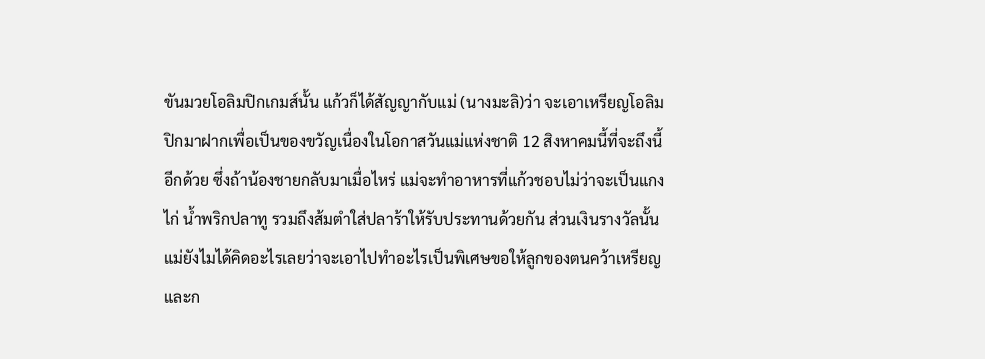ขันมวยโอลิมปิกเกมส์นั้น แก้วก็ได้สัญญากับแม่ (นางมะลิ)ว่า จะเอาเหรียญโอลิมปิกมาฝากเพื่อเป็นของขวัญเนื่องในโอกาสวันแม่แห่งชาติ 12 สิงหาคมนี้ที่จะถึงนี้อีกด้วย ซึ่งถ้าน้องชายกลับมาเมื่อไหร่ แม่จะทำอาหารที่แก้วชอบไม่ว่าจะเป็นแกงไก่ น้ำพริกปลาทู รวมถึงส้มตำใส่ปลาร้าให้รับประทานด้วยกัน ส่วนเงินรางวัลนั้นแม่ยังไมได้คิดอะไรเลยว่าจะเอาไปทำอะไรเป็นพิเศษขอให้ลูกของตนคว้าเหรียญและก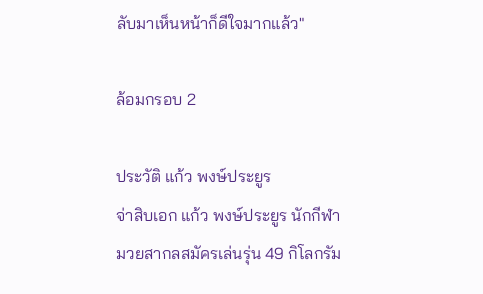ลับมาเห็นหน้าก็ดีใจมากแล้ว"

ล้อมกรอบ 2

ประวัติ แก้ว พงษ์ประยูร
จ่าสิบเอก แก้ว พงษ์ประยูร นักกีฬามวยสากลสมัครเล่นรุ่น 49 กิโลกรัม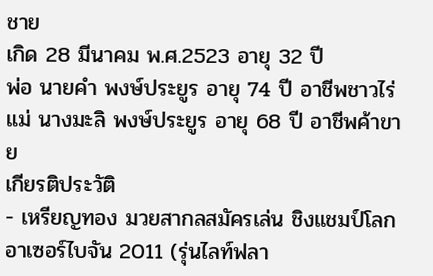ชาย
เกิด 28 มีนาคม พ.ศ.2523 อายุ 32 ปี
พ่อ นายคำ พงษ์ประยูร อายุ 74 ปี อาชีพชาวไร่
แม่ นางมะลิ พงษ์ประยูร อายุ 68 ปี อาชีพค้าขาย
เกียรติประวัติ
- เหรียญทอง มวยสากลสมัครเล่น ชิงแชมป์โลก อาเซอร์ไบจัน 2011 (รุ่นไลท์ฟลา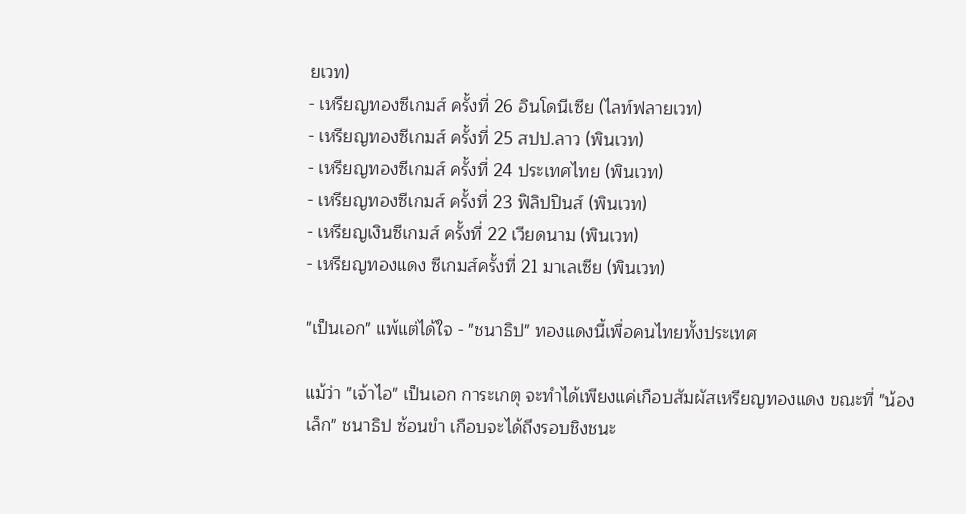ยเวท)
- เหรียญทองซีเกมส์ ครั้งที่ 26 อินโดนีเซีย (ไลท์ฟลายเวท)
- เหรียญทองซีเกมส์ ครั้งที่ 25 สปป.ลาว (พินเวท)
- เหรียญทองซีเกมส์ ครั้งที่ 24 ประเทศไทย (พินเวท)
- เหรียญทองซีเกมส์ ครั้งที่ 23 ฟิลิปปินส์ (พินเวท)
- เหรียญเงินซีเกมส์ ครั้งที่ 22 เวียดนาม (พินเวท)
- เหรียญทองแดง ซีเกมส์ครั้งที่ 21 มาเลเซีย (พินเวท)

"เป็นเอก" แพ้แต่ได้ใจ - "ชนาธิป" ทองแดงนี้เพื่อคนไทยทั้งประเทศ

แม้ว่า "เจ้าไอ" เป็นเอก การะเกตุ จะทำได้เพียงแค่เกือบสัมผัสเหรียญทองแดง ขณะที่ "น้องเล็ก" ชนาธิป ซ้อนขำ เกือบจะได้ถึงรอบชิงชนะ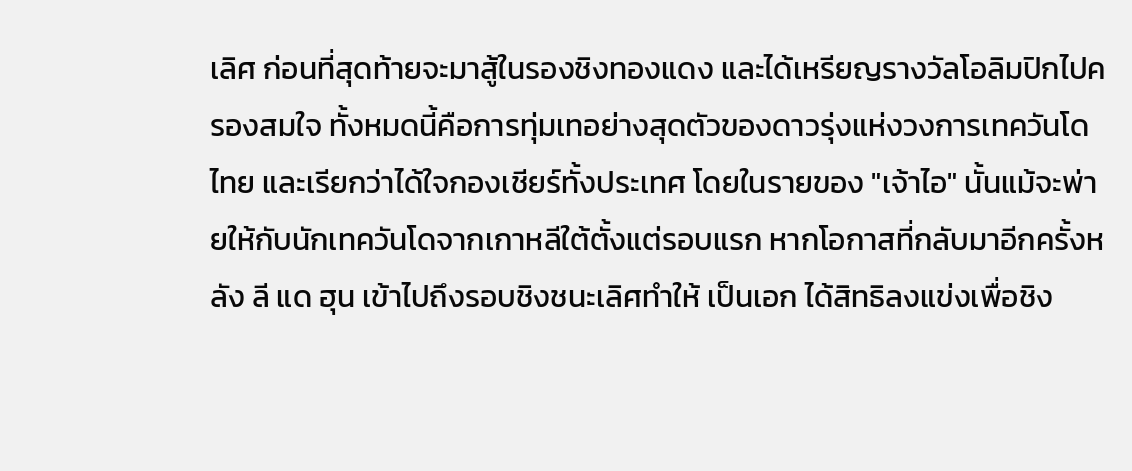เลิศ ก่อนที่สุดท้ายจะมาสู้ในรองชิงทองแดง และได้เหรียญรางวัลโอลิมปิกไปครองสมใจ ทั้งหมดนี้คือการทุ่มเทอย่างสุดตัวของดาวรุ่งแห่งวงการเทควันโดไทย และเรียกว่าได้ใจกองเชียร์ทั้งประเทศ โดยในรายของ "เจ้าไอ" นั้นแม้จะพ่ายให้กับนักเทควันโดจากเกาหลีใต้ตั้งแต่รอบแรก หากโอกาสที่กลับมาอีกครั้งหลัง ลี แด ฮุน เข้าไปถึงรอบชิงชนะเลิศทำให้ เป็นเอก ได้สิทธิลงแข่งเพื่อชิง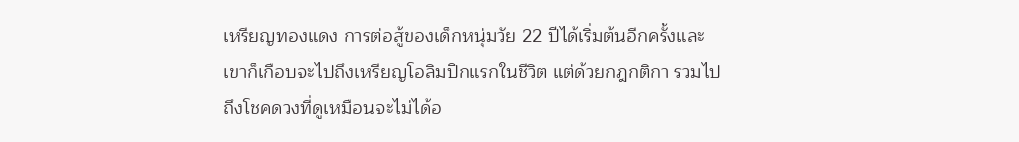เหรียญทองแดง การต่อสู้ของเด็กหนุ่มวัย 22 ปีได้เริ่มต้นอีกครั้งและเขาก็เกือบจะไปถึงเหรียญโอลิมปิกแรกในชีวิต แต่ด้วยกฎกติกา รวมไปถึงโชคดวงที่ดูเหมือนจะไม่ได้อ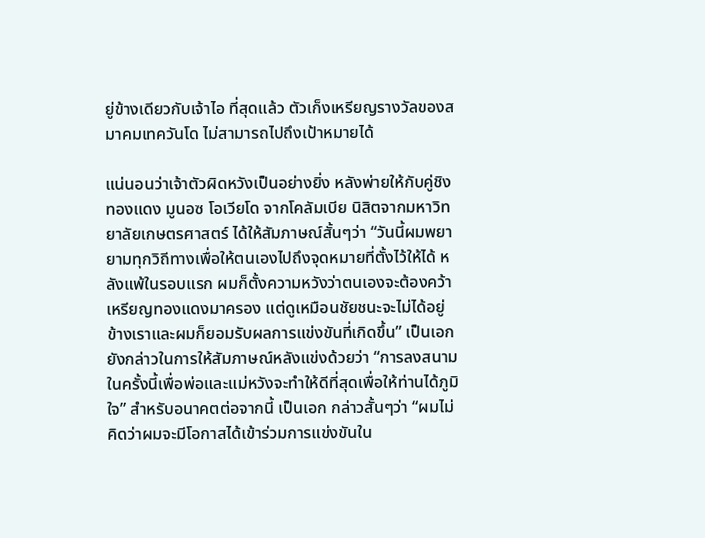ยู่ข้างเดียวกับเจ้าไอ ที่สุดแล้ว ตัวเก็งเหรียญรางวัลของสมาคมเทควันโด ไม่สามารถไปถึงเป้าหมายได้

แน่นอนว่าเจ้าตัวผิดหวังเป็นอย่างยิ่ง หลังพ่ายให้กับคู่ชิงทองแดง มูนอซ โอเวียโด จากโคลัมเบีย นิสิตจากมหาวิทยาลัยเกษตรศาสตร์ ได้ให้สัมภาษณ์สั้นๆว่า “วันนี้ผมพยายามทุกวิถีทางเพื่อให้ตนเองไปถึงจุดหมายที่ตั้งไว้ให้ได้ หลังแพ้ในรอบแรก ผมก็ตั้งความหวังว่าตนเองจะต้องคว้าเหรียญทองแดงมาครอง แต่ดูเหมือนชัยชนะจะไม่ได้อยู่ข้างเราและผมก็ยอมรับผลการแข่งขันที่เกิดขึ้น” เป็นเอกยังกล่าวในการให้สัมภาษณ์หลังแข่งด้วยว่า “การลงสนามในครั้งนี้เพื่อพ่อและแม่หวังจะทำให้ดีที่สุดเพื่อให้ท่านได้ภูมิใจ” สำหรับอนาคตต่อจากนี้ เป็นเอก กล่าวสั้นๆว่า “ผมไม่คิดว่าผมจะมีโอกาสได้เข้าร่วมการแข่งขันใน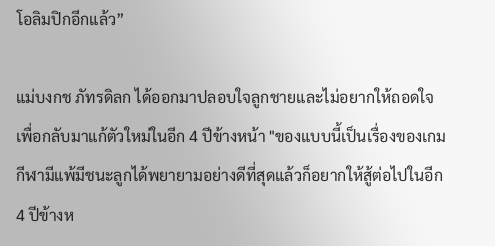โอลิมปิกอีกแล้ว”

แม่บงกช ภัทรดิลก ได้ออกมาปลอบใจลูกชายและไม่อยากให้ถอดใจเพื่อกลับมาแก้ตัวใหม่ในอีก 4 ปีข้างหน้า "ของแบบนี้เป็นเรื่องของเกมกีฬามีแพ้มีชนะลูกได้พยายามอย่างดีที่สุดแล้วก็อยากให้สู้ต่อไปในอีก 4 ปีข้างห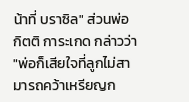น้าที่ บราซิล" ส่วนพ่อ กิตติ การะเกด กล่าวว่า "พ่อก็เสียใจที่ลูกไม่สามารถคว้าเหรียญก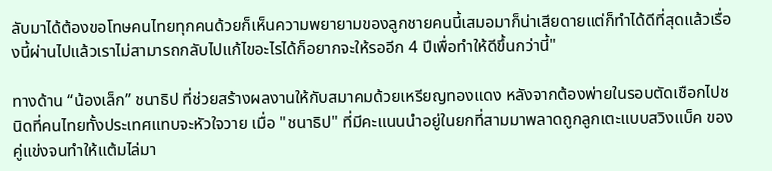ลับมาได้ต้องขอโทษคนไทยทุกคนด้วยก็เห็นความพยายามของลูกชายคนนี้เสมอมาก็น่าเสียดายแต่ก็ทำได้ดีที่สุดแล้วเรื่องนี้ผ่านไปแล้วเราไม่สามารถกลับไปแก้ไขอะไรได้ก็อยากจะให้รออีก 4 ปีเพื่อทำให้ดีขึ้นกว่านี้"

ทางด้าน “น้องเล็ก” ชนาธิป ที่ช่วยสร้างผลงานให้กับสมาคมด้วยเหรียญทองแดง หลังจากต้องพ่ายในรอบตัดเชือกไปชนิดที่คนไทยทั้งประเทศแทบจะหัวใจวาย เมื่อ "ชนาธิป" ที่มีคะแนนนำอยู่ในยกที่สามมาพลาดถูกลูกเตะแบบสวิงแบ็ค ของคู่แข่งจนทำให้แต้มไล่มา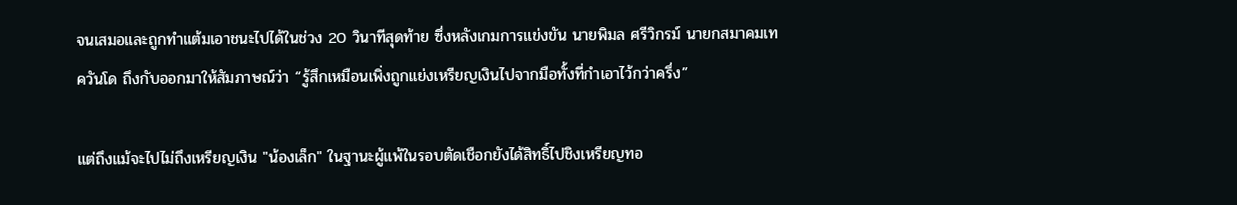จนเสมอและถูกทำแต้มเอาชนะไปได้ในช่วง 20 วินาทีสุดท้าย ซึ่งหลังเกมการแข่งขัน นายพิมล ศรีวิกรม์ นายกสมาคมเทควันโด ถึงกับออกมาให้สัมภาษณ์ว่า “รู้สึกเหมือนเพิ่งถูกแย่งเหรียญเงินไปจากมือทั้งที่กำเอาไว้กว่าครึ่ง”

แต่ถึงแม้จะไปไม่ถึงเหรียญเงิน "น้องเล็ก" ในฐานะผู้แพ้ในรอบตัดเชือกยังได้สิทธิ์ไปชิงเหรียญทอ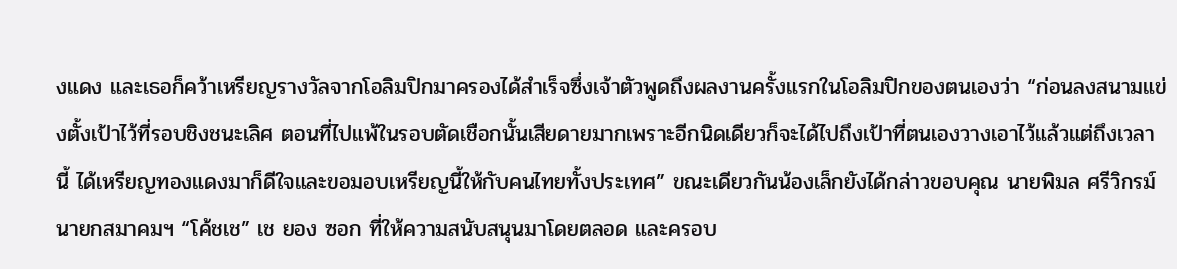งแดง และเธอก็คว้าเหรียญรางวัลจากโอลิมปิกมาครองได้สำเร็จซึ่งเจ้าตัวพูดถึงผลงานครั้งแรกในโอลิมปิกของตนเองว่า “ก่อนลงสนามแข่งตั้งเป้าไว้ที่รอบชิงชนะเลิศ ตอนที่ไปแพ้ในรอบตัดเชือกนั้นเสียดายมากเพราะอีกนิดเดียวก็จะได้ไปถึงเป้าที่ตนเองวางเอาไว้แล้วแต่ถึงเวลานี้ ได้เหรียญทองแดงมาก็ดีใจและขอมอบเหรียญนี้ให้กับคนไทยทั้งประเทศ” ขณะเดียวกันน้องเล็กยังได้กล่าวขอบคุณ นายพิมล ศรีวิกรม์ นายกสมาคมฯ “โค้ชเช” เช ยอง ซอก ที่ให้ความสนับสนุนมาโดยตลอด และครอบ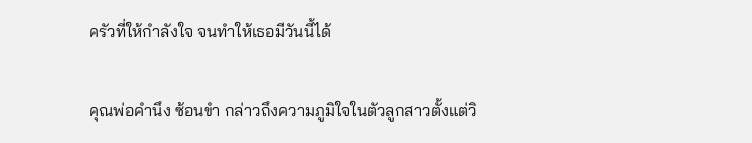ครัวที่ให้กำลังใจ จนทำให้เธอมีวันนี้ได้

คุณพ่อคำนึง ซ้อนขำ กล่าวถึงความภูมิใจในตัวลูกสาวตั้งแต่วิ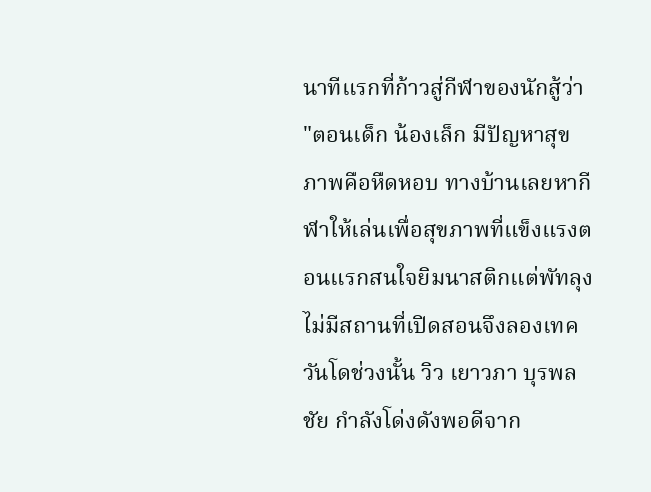นาทีแรกที่ก้าวสู่กีฬาของนักสู้ว่า "ตอนเด็ก น้องเล็ก มีปัญหาสุขภาพคือหืดหอบ ทางบ้านเลยหากีฬาให้เล่นเพื่อสุขภาพที่แข็งแรงตอนแรกสนใจยิมนาสติกแต่พัทลุงไม่มีสถานที่เปิดสอนจึงลองเทควันโดช่วงนั้น วิว เยาวภา บุรพลชัย กำลังโด่งดังพอดีจาก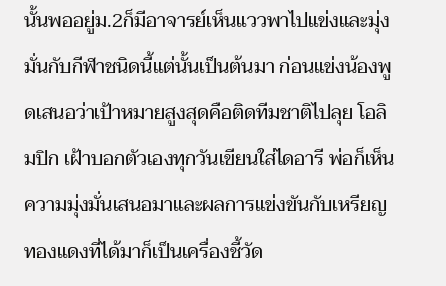นั้นพออยู่ม.2ก็มีอาจารย์เห็นแววพาไปแข่งและมุ่งมั่นกับกีฬาชนิดนี้แต่นั้นเป็นต้นมา ก่อนแข่งน้องพูดเสนอว่าเป้าหมายสูงสุดคือติดทีมชาติไปลุย โอลิมปิก เฝ้าบอกตัวเองทุกวันเขียนใส่ไดอารี พ่อก็เห็นความมุ่งมั่นเสนอมาและผลการแข่งขันกับเหรียญทองแดงที่ได้มาก็เป็นเครื่องชี้วัด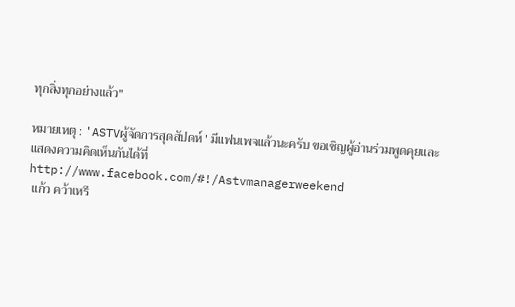ทุกสิ่งทุกอย่างแล้ว"

หมายเหตุ : 'ASTVผู้จัดการสุดสัปดห์ ' มีแฟนเพจแล้วนะครับ ขอเชิญผู้อ่านร่วมพูดคุยและแสดงความคิดเห็นกันได้ที่ http://www.facebook.com/#!/Astvmanagerweekend
 แก้ว คว้าเหรี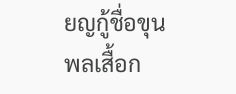ยญกู้ชื่อขุนพลเสื้อก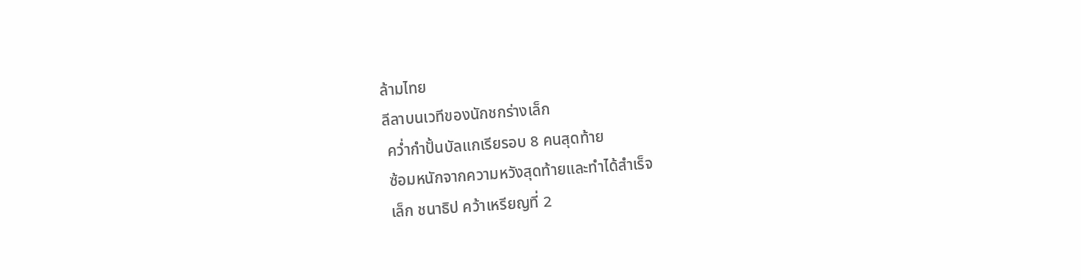ล้ามไทย
ลีลาบนเวทีของนักชกร่างเล็ก
 คว่ำกำปั้นบัลแกเรียรอบ 8 คนสุดท้าย
 ซ้อมหนักจากความหวังสุดท้ายและทำได้สำเร็จ
 เล็ก ชนาธิป คว้าเหรียญที่ 2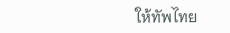ให้ทัพไทย